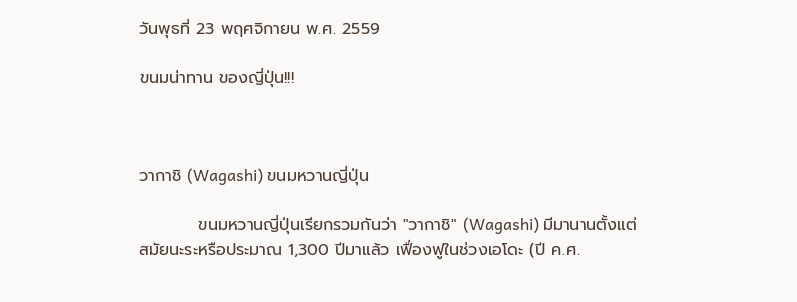วันพุธที่ 23 พฤศจิกายน พ.ศ. 2559

ขนมน่าทาน ของญี่ปุ่น!!!



วากาชิ (Wagashi) ขนมหวานญี่ปุ่น

          ขนมหวานญี่ปุ่นเรียกรวมกันว่า "วากาชิ" (Wagashi) มีมานานตั้งแต่สมัยนะระหรือประมาณ 1,300 ปีมาแล้ว เฟื่องฟูในช่วงเอโดะ (ปี ค.ศ.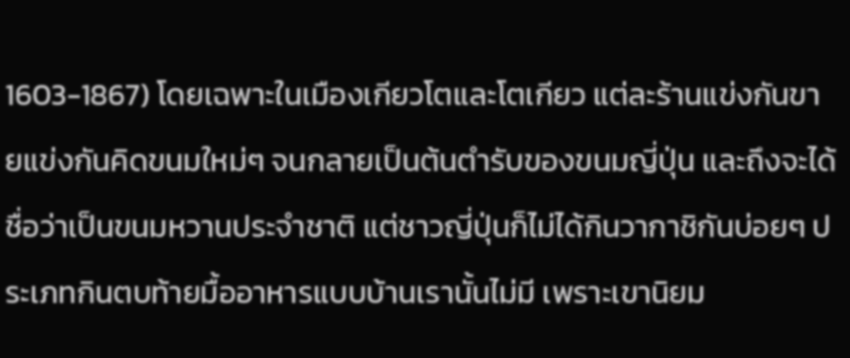1603-1867) โดยเฉพาะในเมืองเกียวโตและโตเกียว แต่ละร้านแข่งกันขายแข่งกันคิดขนมใหม่ๆ จนกลายเป็นต้นตำรับของขนมญี่ปุ่น และถึงจะได้ชื่อว่าเป็นขนมหวานประจำชาติ แต่ชาวญี่ปุ่นก็ไม่ได้กินวากาชิกันบ่อยๆ ประเภทกินตบท้ายมื้ออาหารแบบบ้านเรานั้นไม่มี เพราะเขานิยม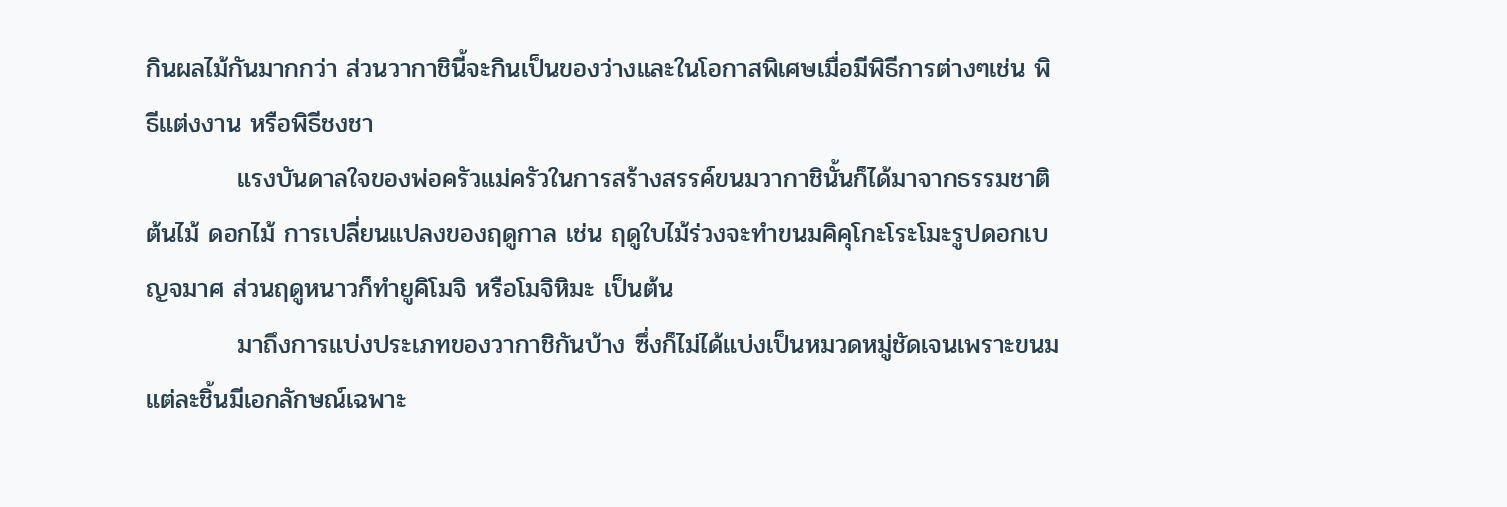กินผลไม้กันมากกว่า ส่วนวากาชินี้จะกินเป็นของว่างและในโอกาสพิเศษเมื่อมีพิธีการต่างๆเช่น พิธีแต่งงาน หรือพิธีชงชา
          แรงบันดาลใจของพ่อครัวแม่ครัวในการสร้างสรรค์ขนมวากาชินั้นก็ได้มาจากธรรมชาติ ต้นไม้ ดอกไม้ การเปลี่ยนแปลงของฤดูกาล เช่น ฤดูใบไม้ร่วงจะทำขนมคิคุโกะโระโมะรูปดอกเบญจมาศ ส่วนฤดูหนาวก็ทำยูคิโมจิ หรือโมจิหิมะ เป็นต้น
          มาถึงการแบ่งประเภทของวากาชิกันบ้าง ซึ่งก็ไม่ได้แบ่งเป็นหมวดหมู่ชัดเจนเพราะขนมแต่ละชิ้นมีเอกลักษณ์เฉพาะ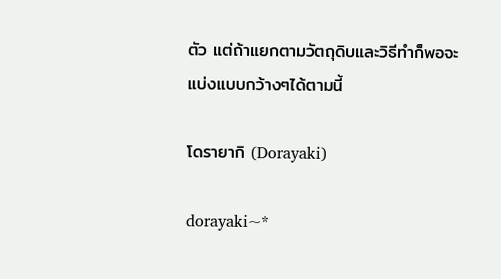ตัว แต่ถ้าแยกตามวัตถุดิบและวิธีทำก็พอจะแบ่งแบบกว้างๆได้ตามนี้

โดรายากิ (Dorayaki)

dorayaki~*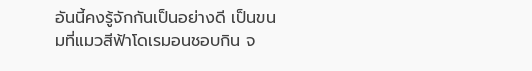อันนี้คงรู้จักกันเป็นอย่างดี เป็นขนมที่แมวสีฟ้าโดเรมอนชอบกิน จ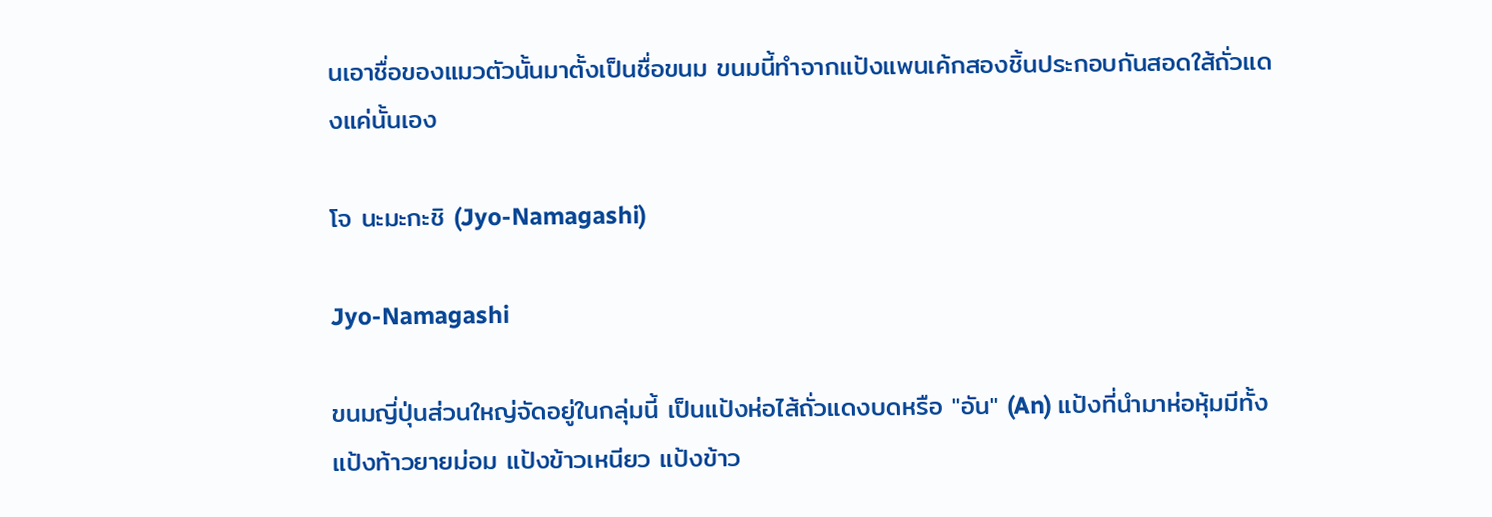นเอาชื่อของแมวตัวนั้นมาตั้งเป็นชื่อขนม ขนมนี้ทำจากแป้งแพนเค้กสองชิ้นประกอบกันสอดใส้ถั่วแดงแค่นั้นเอง

โจ นะมะกะชิ (Jyo-Namagashi)

Jyo-Namagashi

ขนมญี่ปุ่นส่วนใหญ่จัดอยู่ในกลุ่มนี้ เป็นแป้งห่อไส้ถั่วแดงบดหรือ "อัน" (An) แป้งที่นำมาห่อหุ้มมีทั้งแป้งท้าวยายม่อม แป้งข้าวเหนียว แป้งข้าว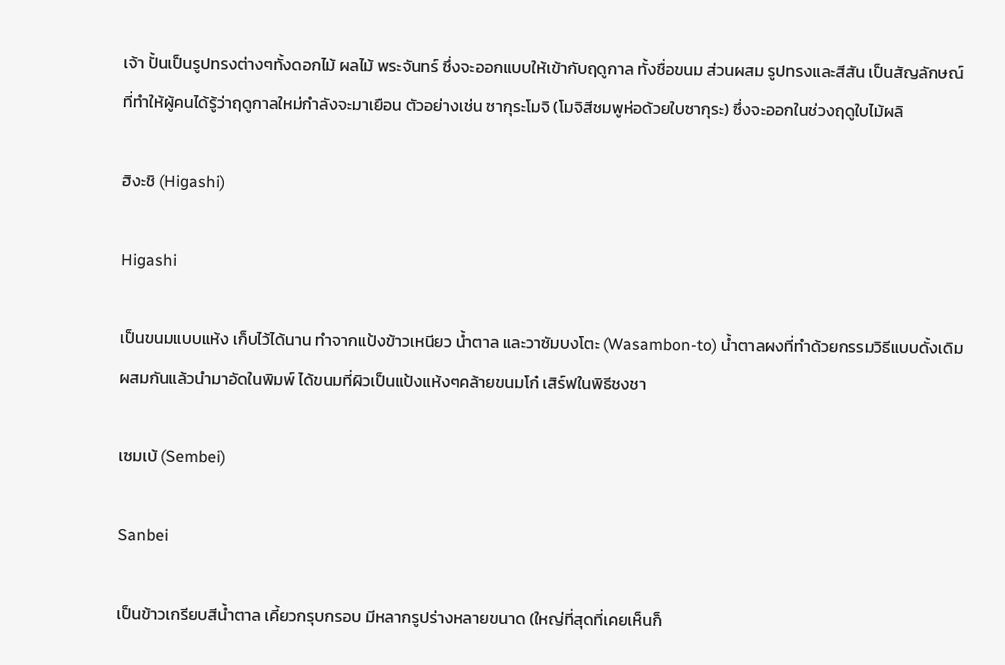เจ้า ปั้นเป็นรูปทรงต่างๆทั้งดอกไม้ ผลไม้ พระจันทร์ ซึ่งจะออกแบบให้เข้ากับฤดูกาล ทั้งชื่อขนม ส่วนผสม รูปทรงและสีสัน เป็นสัญลักษณ์ที่ทำให้ผู้คนได้รู้ว่าฤดูกาลใหม่กำลังจะมาเยือน ตัวอย่างเช่น ซากุระโมจิ (โมจิสีชมพูห่อด้วยใบซากุระ) ซึ่งจะออกในช่วงฤดูใบไม้ผลิ

ฮิงะชิ (Higashi)

Higashi

เป็นขนมแบบแห้ง เก็บไว้ได้นาน ทำจากแป้งข้าวเหนียว น้ำตาล และวาซัมบงโตะ (Wasambon-to) น้ำตาลผงที่ทำด้วยกรรมวิธีแบบดั้งเดิมผสมกันแล้วนำมาอัดในพิมพ์ ได้ขนมที่ผิวเป็นแป้งแห้งๆคล้ายขนมโก๋ เสิร์ฟในพิธีชงชา

เซมเบ้ (Sembei)

Sanbei

เป็นข้าวเกรียบสีน้ำตาล เคี้ยวกรุบกรอบ มีหลากรูปร่างหลายขนาด (ใหญ่ที่สุดที่เคยเห็นก็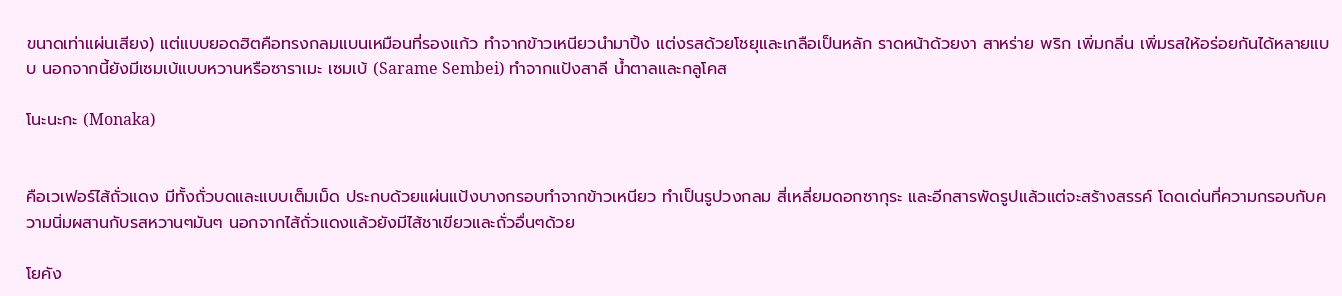ขนาดเท่าแผ่นเสียง) แต่แบบยอดฮิตคือทรงกลมแบนเหมือนที่รองแก้ว ทำจากข้าวเหนียวนำมาปิ้ง แต่งรสด้วยโชยุและเกลือเป็นหลัก ราดหน้าด้วยงา สาหร่าย พริก เพิ่มกลิ่น เพิ่มรสให้อร่อยกันได้หลายแบบ นอกจากนี้ยังมีเซมเบ้แบบหวานหรือซาราเมะ เซมเบ้ (Sarame Sembei) ทำจากแป้งสาลี น้ำตาลและกลูโคส

โนะนะกะ (Monaka)


คือเวเฟอร์ไส้ถั่วแดง มีทั้งถั่วบดและแบบเต็มเม็ด ประกบด้วยแผ่นแป้งบางกรอบทำจากข้าวเหนียว ทำเป็นรูปวงกลม สี่เหลี่ยมดอกซากุระ และอีกสารพัดรูปแล้วแต่จะสร้างสรรค์ โดดเด่นที่ความกรอบกับความนิ่มผสานกับรสหวานๆมันๆ นอกจากไส้ถั่วแดงแล้วยังมีไส้ชาเขียวและถั่วอื่นๆด้วย

โยคัง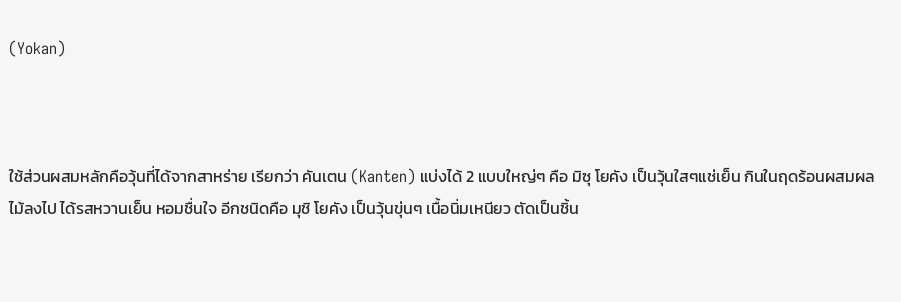(Yokan)



ใช้ส่วนผสมหลักคือวุ้นที่ได้จากสาหร่าย เรียกว่า คันเตน (Kanten) แบ่งได้ 2 แบบใหญ่ๆ คือ มิซุ โยคัง เป็นวุ้นใสๆแช่เย็น กินในฤดร้อนผสมผลไม้ลงไป ได้รสหวานเย็น หอมชื่นใจ อีกชนิดคือ มุชิ โยคัง เป็นวุ้นขุ่นๆ เนื้อนิ่มเหนียว ตัดเป็นชิ้น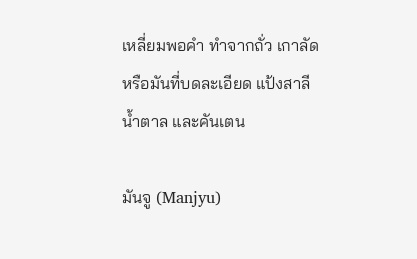เหลี่ยมพอคำ ทำจากถั่ว เกาลัด หรือมันที่บดละเอียด แป้งสาลี น้ำตาล และคันเตน

มันจู (Manjyu)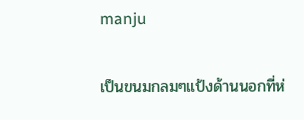manju

เป็นขนมกลมๆแป้งด้านนอกที่ห่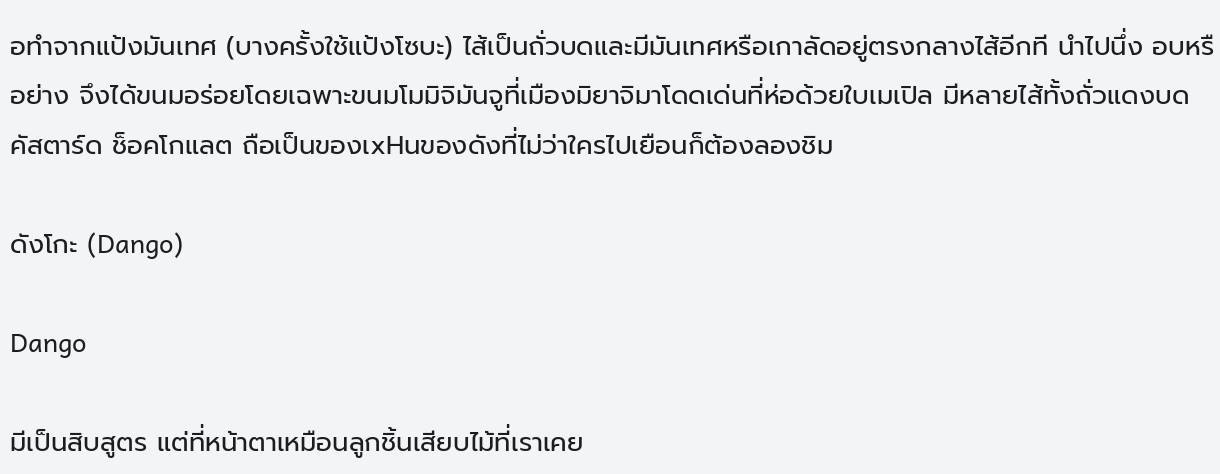อทำจากแป้งมันเทศ (บางครั้งใช้แป้งโซบะ) ไส้เป็นถั่วบดและมีมันเทศหรือเกาลัดอยู่ตรงกลางไส้อีกที นำไปนึ่ง อบหรือย่าง จึงได้ขนมอร่อยโดยเฉพาะขนมโมมิจิมันจูที่เมืองมิยาจิมาโดดเด่นที่ห่อด้วยใบเมเปิล มีหลายไส้ทั้งถั่วแดงบด คัสตาร์ด ช็อคโกแลต ถือเป็นของเxHนของดังที่ไม่ว่าใครไปเยือนก็ต้องลองชิม

ดังโกะ (Dango)

Dango

มีเป็นสิบสูตร แต่ที่หน้าตาเหมือนลูกชิ้นเสียบไม้ที่เราเคย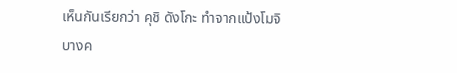เห็นกันเรียกว่า คุชิ ดังโกะ ทำจากแป้งโมจิ บางค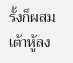รั้งก็ผสมเต้าหู้ลง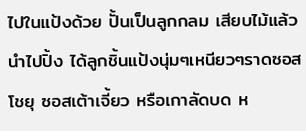ไปในแป้งด้วย ปั้นเป็นลูกกลม เสียบไม้แล้วนำไปปิ้ง ได้ลูกชิ้นแป้งนุ่มๆเหนียวๆราดซอสโชยุ ซอสเต้าเจี้ยว หรือเกาลัดบด ห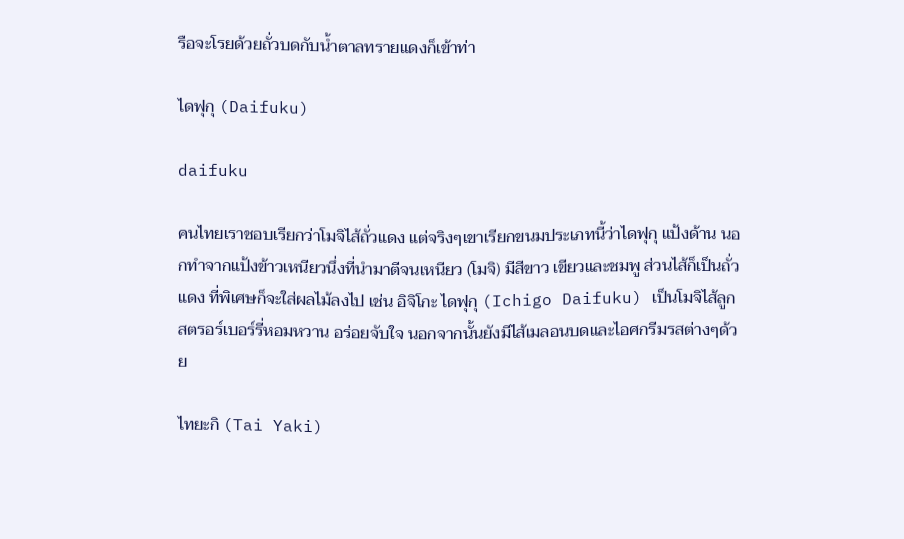รือจะโรยด้วยถั่วบดกับน้ำตาลทรายแดงก็เข้าท่า

ไดฟุกุ (Daifuku)

daifuku

คนไทยเราชอบเรียกว่าโมจิไส้ถั่วแดง แต่จริงๆเขาเรียกขนมประเภทนี้ว่าไดฟุกุ แป้งด้าน นอกทำจากแป้งข้าวเหนียวนึ่งที่นำมาตีจนเหนียว (โมจิ) มีสีขาว เขียวและชมพู ส่วนไส้ก็เป็นถั่วแดง ที่พิเศษก็จะใส่ผลไม้ลงไป เช่น อิจิโกะ ไดฟุกุ (Ichigo Daifuku) เป็นโมจิไส้ลูกสตรอร์เบอร์รี่หอมหวาน อร่อยจับใจ นอกจากนั้นยังมีไส้เมลอนบดและไอศกรีมรสต่างๆด้วย

ไทยะกิ (Tai Yaki)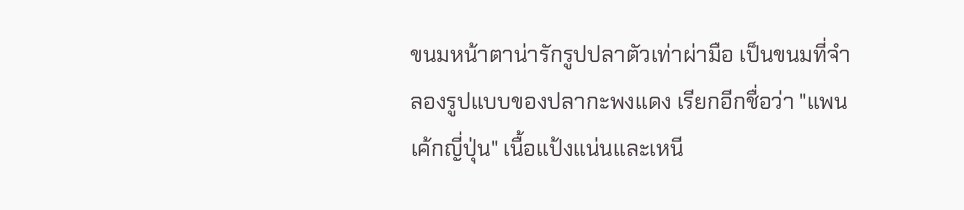ขนมหน้าตาน่ารักรูปปลาตัวเท่าผ่ามือ เป็นขนมที่จำลองรูปแบบของปลากะพงแดง เรียกอีกชื่อว่า "แพนเค้กญี่ปุ่น" เนื้อแป้งแน่นและเหนี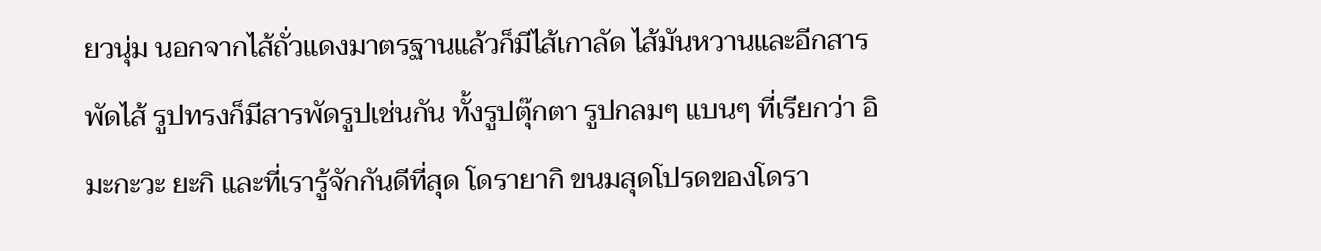ยวนุ่ม นอกจากไส้ถั่วแดงมาตรฐานแล้วก็มีไส้เกาลัด ไส้มันหวานและอีกสารพัดไส้ รูปทรงก็มีสารพัดรูปเช่นกัน ทั้งรูปตุ๊กตา รูปกลมๆ แบนๆ ที่เรียกว่า อิมะกะวะ ยะกิ และที่เรารู้จักกันดีที่สุด โดรายากิ ขนมสุดโปรดของโดรา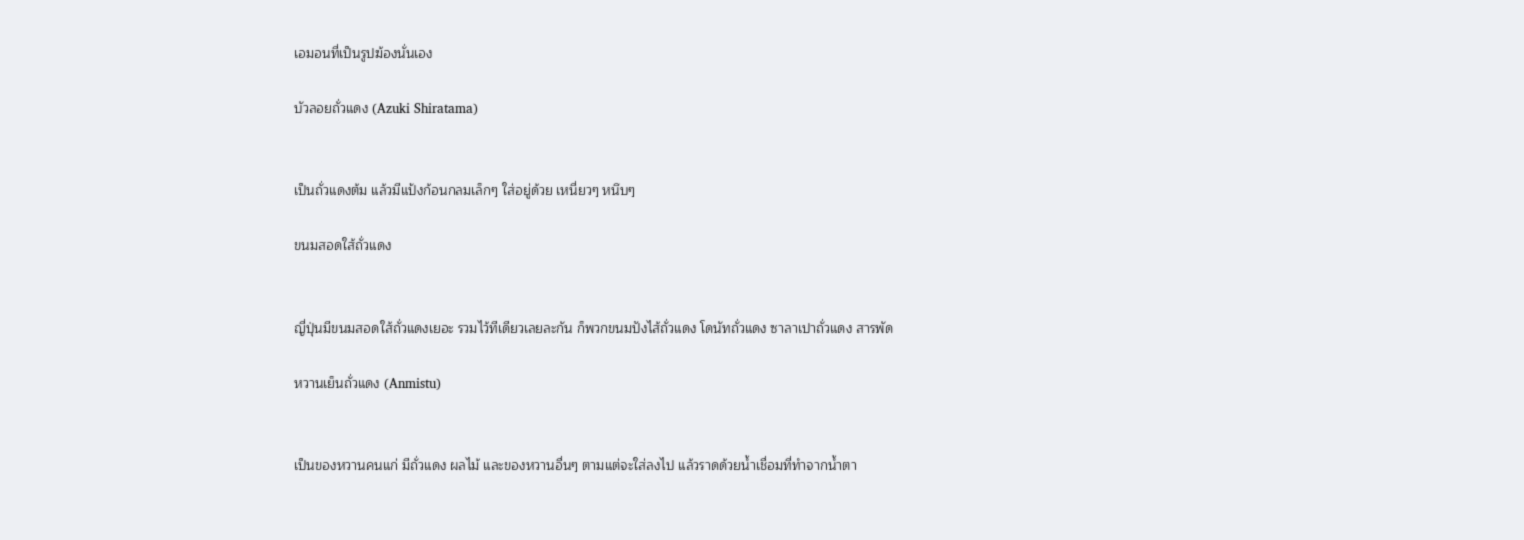เอมอนที่เป็นรูปฆ้องนั่นเอง

บัวลอยถั่วแดง (Azuki Shiratama)


เป็นถั่วแดงต้ม แล้วมีแป้งก้อนกลมเล็กๆ ใส่อยู่ด้วย เหนี่ยวๆ หนึบๆ

ขนมสอดใส้ถั่วแดง


ญี่ปุ่นมีขนมสอดใส้ถั่วแดงเยอะ รวมไว้ทีเดียวเลยละกัน ก็พวกขนมปังไส้ถั่วแดง โดนัทถั่วแดง ซาลาเปาถั่วแดง สารพัด

หวานเย็นถั่วแดง (Anmistu)


เป็นของหวานคนแก่ มีถั่วแดง ผลไม้ และของหวานอื่นๆ ตามแต่จะใส่ลงไป แล้วราดด้วยน้ำเชื่อมที่ทำจากน้ำตา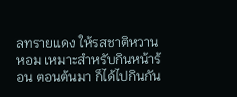ลทรายแดง ให้รสชาติหวานหอม เหมาะสำหรับกินหน้าร้อน ตอนต้นมา ก็ได้ไปกินกัน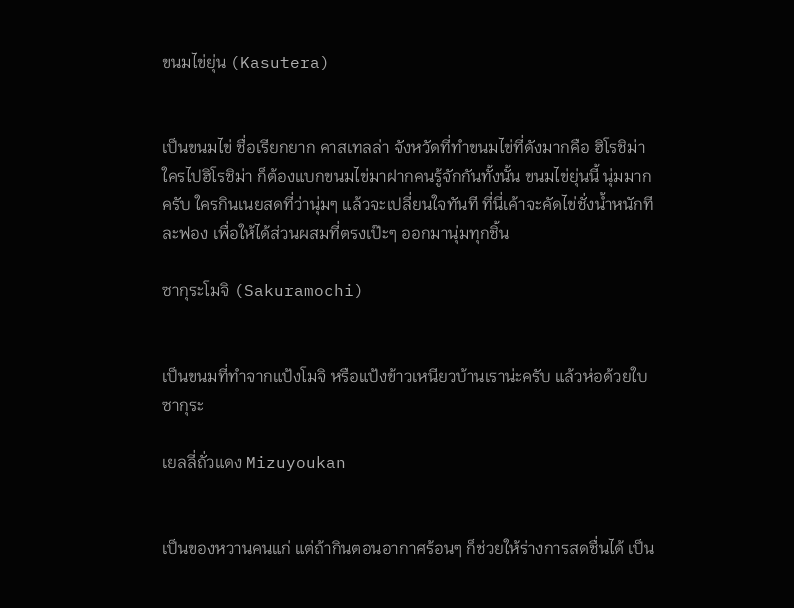ขนมไข่ยุ่น (Kasutera)


เป็นขนมไข่ ชื่อเรียกยาก คาสเทลล่า จังหวัดที่ทำขนมไข่ที่ดังมากคือ ฮิโรชิม่า ใครไปฮิโรชิม่า ก็ต้องแบกขนมไข่มาฝากคนรู้จักกันทั้งนั้น ขนมไข่ยุ่นนี้ นุ่มมากครับ ใครกินเนยสดที่ว่านุ่มๆ แล้วจะเปลี่ยนใจทันที ที่นี่เค้าจะคัดไข่ชั่งน้ำหนักทีละฟอง เพื่อให้ได้ส่วนผสมที่ตรงเป๊ะๆ ออกมานุ่มทุกชิ้น

ซากุระโมจิ (Sakuramochi)


เป็นขนมที่ทำจากแป้งโมจิ หรือแป้งข้าวเหนียวบ้านเราน่ะครับ แล้วห่อด้วยใบซากุระ

เยลลี่ถั่วแดง Mizuyoukan


เป็นของหวานคนแก่ แต่ถ้ากินตอนอากาศร้อนๆ ก็ช่วยให้ร่างการสดชื่นได้ เป็น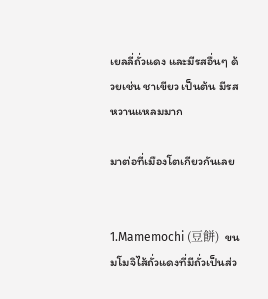เยลลี่ถั่วแดง และมีรสอื่นๆ ด้วยเช่น ชาเขียว เป็นต้น มีรสหวานแหลมมาก

มาต่อที่เมืองโตเกียวกันเลย


1.Mamemochi (豆餅)  ขนมโมจิไส้ถั่วแดงที่มีถั่วเป็นส่ว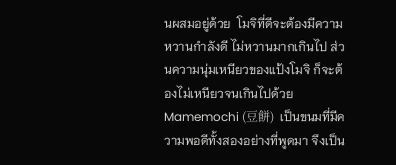นผสมอยู่ด้วย  โมจิที่ดีจะต้องมีความหวานกำลังดี ไม่หวานมากเกินไป ส่วนความนุ่มเหนียวของแป้งโมจิ ก็จะต้องไม่เหนียวจนเกินไปด้วย Mamemochi (豆餅)  เป็นขนมที่มีความพอดีทั้งสองอย่างที่พูดมา จึงเป็น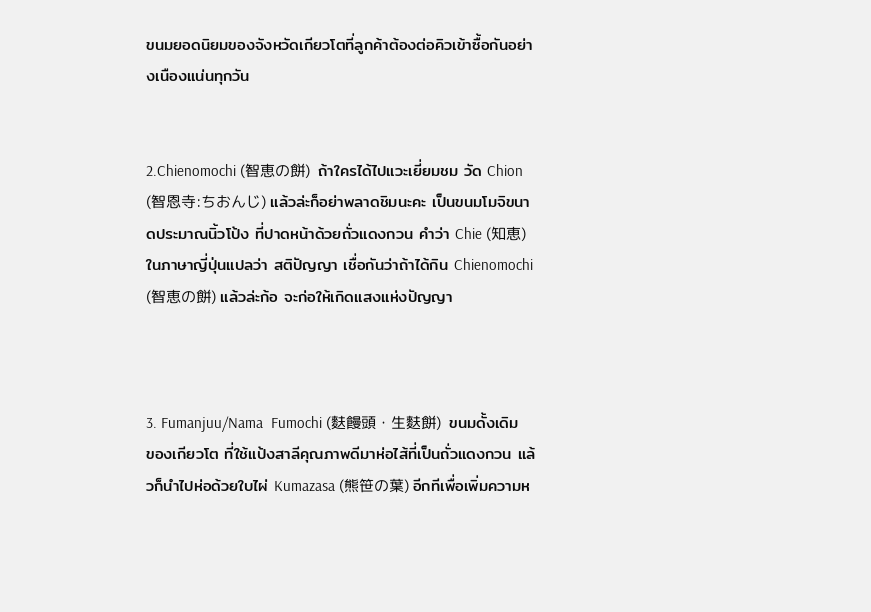ขนมยอดนิยมของจังหวัดเกียวโตที่ลูกค้าต้องต่อคิวเข้าซื้อกันอย่างเนืองแน่นทุกวัน


2.Chienomochi (智恵の餅)  ถ้าใครได้ไปแวะเยี่ยมชม วัด Chion (智恩寺:ちおんじ) แล้วล่ะก็อย่าพลาดชิมนะคะ เป็นขนมโมจิขนาดประมาณนิ้วโป้ง ที่ปาดหน้าด้วยถั่วแดงกวน คำว่า Chie (知恵) ในภาษาญี่ปุ่นแปลว่า สติปัญญา เชื่อกันว่าถ้าได้กิน Chienomochi (智恵の餅) แล้วล่ะก้อ จะก่อให้เกิดแสงแห่งปัญญา



3. Fumanjuu/Nama  Fumochi (麩饅頭・生麩餅)  ขนมดั้งเดิมของเกียวโต ที่ใช้แป้งสาลีคุณภาพดีมาห่อไส้ที่เป็นถั่วแดงกวน แล้วก็นำไปห่อด้วยใบไผ่ Kumazasa (熊笹の葉) อีกทีเพื่อเพิ่มความห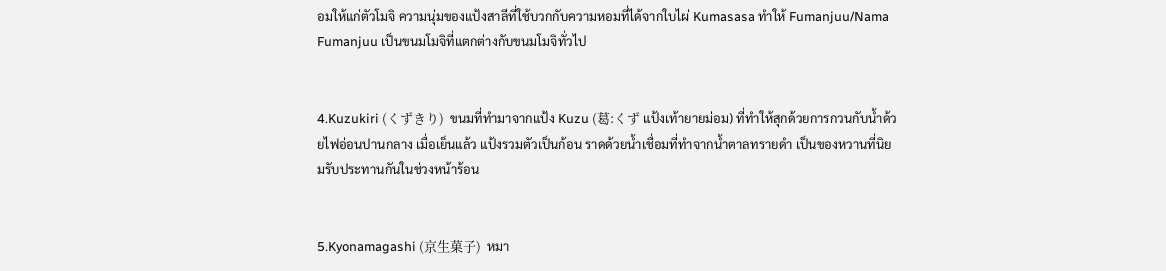อมให้แก่ตัวโมจิ ความนุ่มของแป้งสาลีที่ใช้บวกกับความหอมที่ได้จากใบไผ่ Kumasasa ทำให้ Fumanjuu/Nama Fumanjuu เป็นขนมโมจิที่แตกต่างกับขนมโมจิทั่วไป


4.Kuzukiri (くずきり)  ขนมที่ทำมาจากแป้ง Kuzu (葛:くず แป้งเท้ายายม่อม) ที่ทำให้สุกด้วยการกวนกับน้ำด้วยไฟอ่อนปานกลาง เมื่อเย็นแล้ว แป้งรวมตัวเป็นก้อน ราดด้วยน้ำเชื่อมที่ทำจากน้ำตาลทรายดำ เป็นของหวานที่นิยมรับประทานกันในช่วงหน้าร้อน


5.Kyonamagashi (京生菓子)  หมา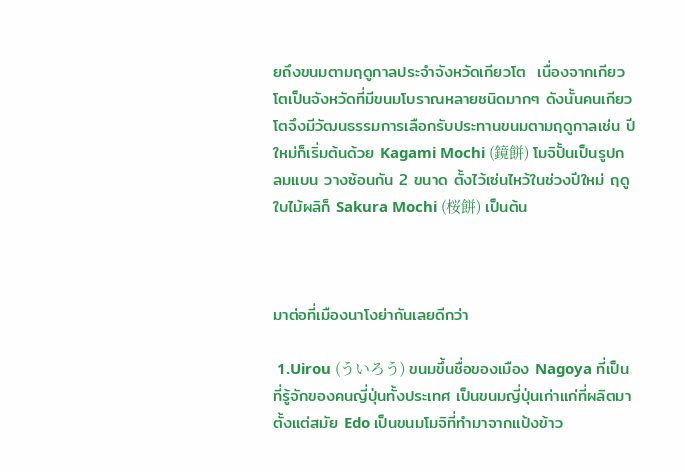ยถึงขนมตามฤดูกาลประจำจังหวัดเกียวโต  เนื่องจากเกียวโตเป็นจังหวัดที่มีขนมโบราณหลายชนิดมากๆ ดังนั้นคนเกียวโตจึงมีวัฒนธรรมการเลือกรับประทานขนมตามฤดูกาลเช่น ปีใหม่ก็เริ่มต้นด้วย Kagami Mochi (鏡餅) โมจิปั้นเป็นรูปกลมแบน วางซ้อนกัน 2 ขนาด ตั้งไว้เซ่นไหว้ในช่วงปีใหม่ ฤดูใบไม้ผลิก็ Sakura Mochi (桜餅) เป็นต้น



มาต่อที่เมืองนาโงย่ากันเลยดีกว่า

 1.Uirou (ういろう) ขนมขึ้นชื่อของเมือง Nagoya ที่เป็นที่รู้จักของคนญี่ปุ่นทั้งประเทศ เป็นขนมญี่ปุ่นเก่าแก่ที่ผลิตมาตั้งแต่สมัย Edo เป็นขนมโมจิที่ทำมาจากแป้งข้าว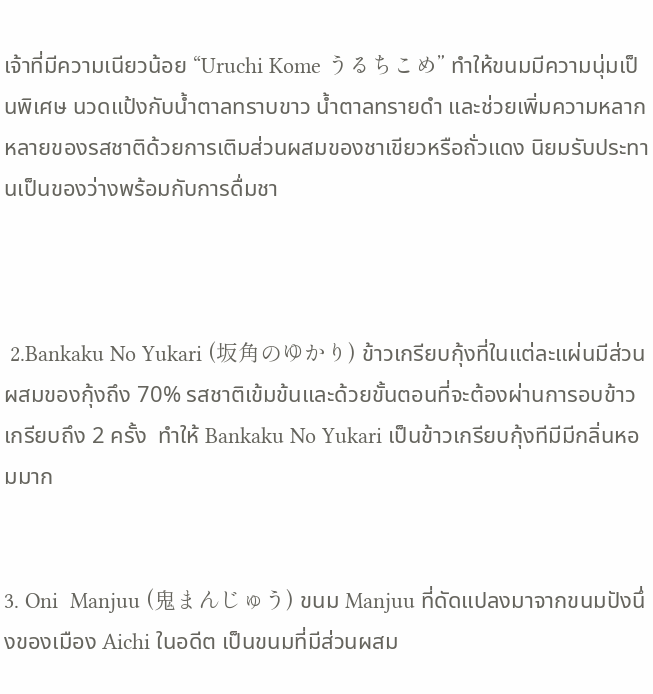เจ้าที่มีความเนียวน้อย “Uruchi Kome うるちこめ” ทำให้ขนมมีความนุ่มเป็นพิเศษ นวดแป้งกับน้ำตาลทราบขาว น้ำตาลทรายดำ และช่วยเพิ่มความหลากหลายของรสชาติด้วยการเติมส่วนผสมของชาเขียวหรือถั่วแดง นิยมรับประทานเป็นของว่างพร้อมกับการดื่มชา



 2.Bankaku No Yukari (坂角のゆかり) ข้าวเกรียบกุ้งที่ในแต่ละแผ่นมีส่วนผสมของกุ้งถึง 70% รสชาติเข้มข้นและด้วยขั้นตอนที่จะต้องผ่านการอบข้าวเกรียบถึง 2 ครั้ง  ทำให้ Bankaku No Yukari เป็นข้าวเกรียบกุ้งทีมีมีกลิ่นหอมมาก


3. Oni  Manjuu (鬼まんじゅう) ขนม Manjuu ที่ดัดแปลงมาจากขนมปังนึ่งของเมือง Aichi ในอดีต เป็นขนมที่มีส่วนผสม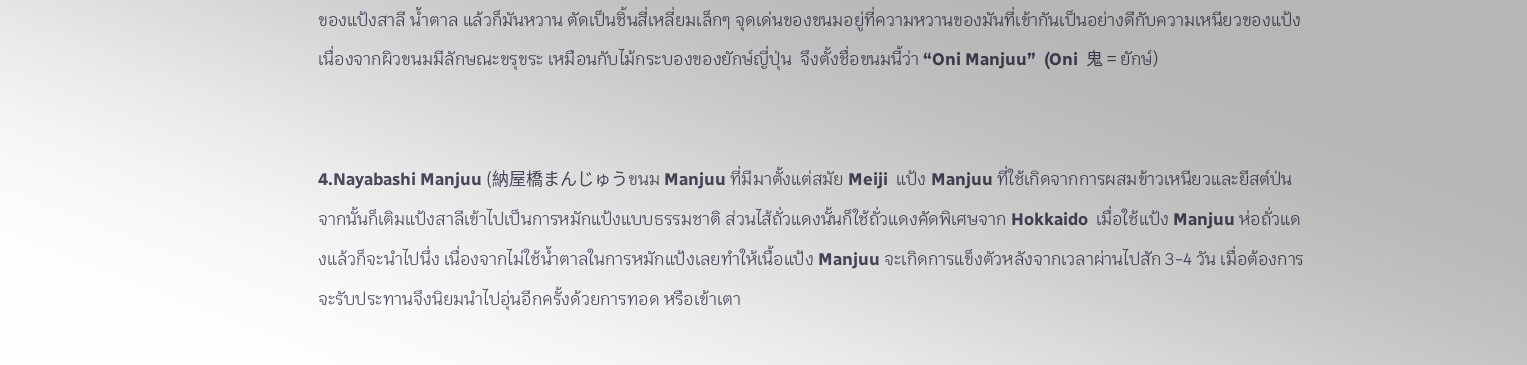ของแป้งสาลี น้ำตาล แล้วก็มันหวาน ตัดเป็นชิ้นสี่เหลี่ยมเล็กๆ จุดเด่นของขนมอยู่ที่ความหวานของมันที่เข้ากันเป็นอย่างดีกับความเหนียวของแป้ง เนื่องจากผิวขนมมีลักษณะขรุขระ เหมือนกับไม้กระบองของยักษ์ญี่ปุ่น  จึงตั้งชื่อขนมนี้ว่า “Oni Manjuu”  (Oni  鬼 = ยักษ์)


4.Nayabashi Manjuu (納屋橋まんじゅうขนม Manjuu ที่มีมาตั้งแต่สมัย Meiji  แป้ง Manjuu ที่ใช้เกิดจากการผสมข้าวเหนียวและยีสต์ป่น จากนั้นก็เติมแป้งสาลีเข้าไปเป็นการหมักแป้งแบบธรรมชาติ ส่วนไส้ถั่วแดงนั้นก็ใช้ถั่วแดงคัดพิเศษจาก Hokkaido  เมื่อใช้แป้ง Manjuu ห่อถั่วแดงแล้วก็จะนำไปนึ่ง เนื่องจากไม่ใช้น้ำตาลในการหมักแป้งเลยทำให้เนื้อแป้ง Manjuu จะเกิดการแข็งตัวหลังจากเวลาผ่านไปสัก 3-4 วัน เมื่อต้องการจะรับประทานจึงนิยมนำไปอุ่นอีกครั้งด้วยการทอด หรือเข้าเตา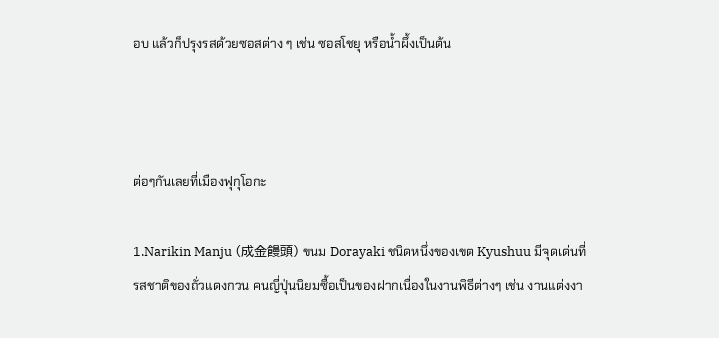อบ แล้วก็ปรุงรสด้วยซอสต่าง ๆ เช่น ซอสโชยุ หรือน้ำผึ้งเป็นต้น



ต่อๆกันเลยที่เมืองฟุกุโอกะ

1.Narikin Manju (成金饅頭) ขนม Dorayaki ชนิดหนึ่งของเขต Kyushuu มีจุดเด่นที่รสชาติของถั่วแดงกวน คนญี่ปุ่นนิยมซื้อเป็นของฝากเนื่องในงานพิธีต่างๆ เช่น งานแต่งงา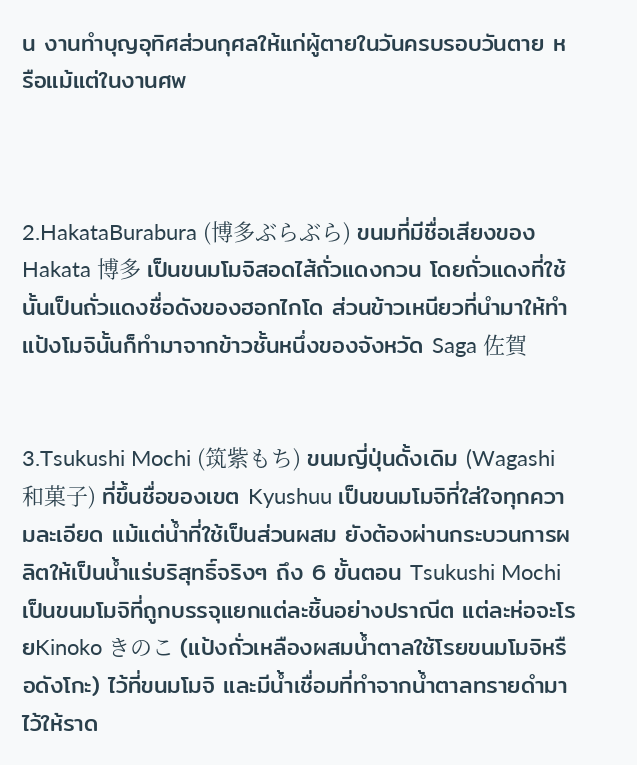น งานทำบุญอุทิศส่วนกุศลให้แก่ผู้ตายในวันครบรอบวันตาย หรือแม้แต่ในงานศพ



2.HakataBurabura (博多ぶらぶら) ขนมที่มีชื่อเสียงของ Hakata 博多 เป็นขนมโมจิสอดไส้ถั่วแดงกวน โดยถั่วแดงที่ใช้นั้นเป็นถั่วแดงชื่อดังของฮอกไกโด ส่วนข้าวเหนียวที่นำมาให้ทำแป้งโมจินั้นก็ทำมาจากข้าวชั้นหนึ่งของจังหวัด Saga 佐賀


3.Tsukushi Mochi (筑紫もち) ขนมญี่ปุ่นดั้งเดิม (Wagashi 和菓子) ที่ขึ้นชื่อของเขต Kyushuu เป็นขนมโมจิที่ใส่ใจทุกความละเอียด แม้แต่น้ำที่ใช้เป็นส่วนผสม ยังต้องผ่านกระบวนการผลิตให้เป็นน้ำแร่บริสุทธิ์จริงๆ ถึง 6 ขั้นตอน Tsukushi Mochi เป็นขนมโมจิที่ถูกบรรจุแยกแต่ละชิ้นอย่างปราณีต แต่ละห่อจะโรยKinoko きのこ (แป้งถั่วเหลืองผสมน้ำตาลใช้โรยขนมโมจิหรือดังโกะ) ไว้ที่ขนมโมจิ และมีน้ำเชื่อมที่ทำจากน้ำตาลทรายดำมาไว้ให้ราด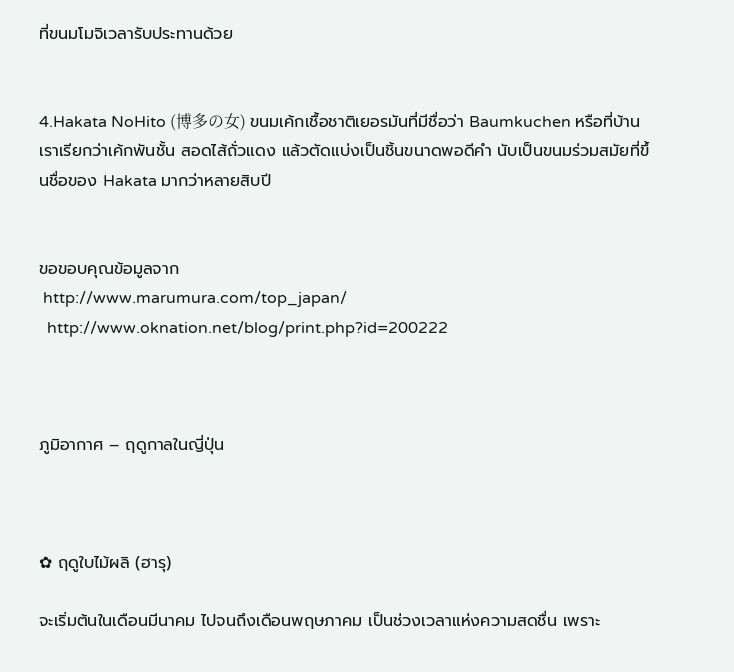ที่ขนมโมจิเวลารับประทานด้วย


4.Hakata NoHito (博多の女) ขนมเค้กเชื้อชาติเยอรมันที่มีชื่อว่า Baumkuchen หรือที่บ้านเราเรียกว่าเค้กพันชั้น สอดไส้ถั่วแดง แล้วตัดแบ่งเป็นชิ้นขนาดพอดีคำ นับเป็นขนมร่วมสมัยที่ขึ้นชื่อของ Hakata มากว่าหลายสิบปี


ขอขอบคุณข้อมูลจาก
 http://www.marumura.com/top_japan/
  http://www.oknation.net/blog/print.php?id=200222



ภูมิอากาศ – ฤดูกาลในญี่ปุ่น



✿ ฤดูใบไม้ผลิ (ฮารุ)

จะเริ่มต้นในเดือนมีนาคม ไปจนถึงเดือนพฤษภาคม เป็นช่วงเวลาแห่งความสดชื่น เพราะ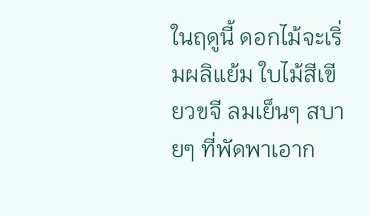ในฤดูนี้ ดอกไม้จะเริ่มผลิแย้ม ใบไม้สีเขียวขจี ลมเย็นๆ สบายๆ ที่พัดพาเอาก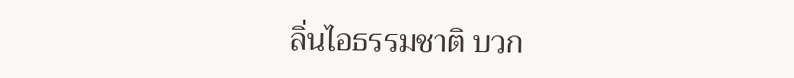ลิ่นไอธรรมชาติ บวก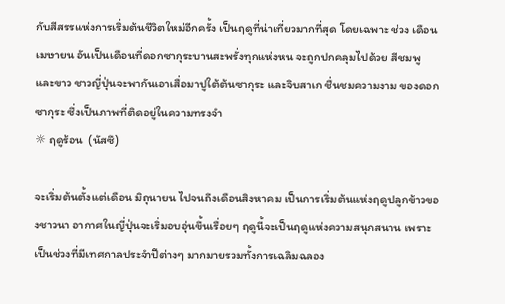กับสีสรรแห่งการเริ่มต้นชีวิตใหม่อีกครั้ง เป็นฤดูที่น่าเที่ยวมากที่สุด โดยเฉพาะ ช่วง เดือนเมษายน อันเป็นเดือนที่ดอกซากุระบานสะพรั่งทุกแห่งหน จะถูกปกคลุมไปด้วย สีชมพู และขาว ชาวญี่ปุ่นจะพากันเอาเสื่อมาปูใต้ต้นซากุระ และจิบสาเก ชื่นชมความงาม ของดอกซากุระ ซึ่งเป็นภาพที่ติดอยู่ในความทรงจำ
☼ ฤดูร้อน  (นัสซึ)

จะเริ่มต้นตั้งแต่เดือน มิถุนายน ไปจนถึงเดือนสิงหาคม เป็นการเริ่มต้นแห่งฤดูปลูกข้าวของชาวนา อากาศในญี่ปุ่นจะเริ่มอบอุ่นขึ้นเรื่อยๆ ฤดูนี้จะเป็นฤดูแห่งความสนุกสนาน เพราะเป็นช่วงที่มีเทศกาลประจำปีต่างๆ มากมายรวมทั้งการเฉลิมฉลอง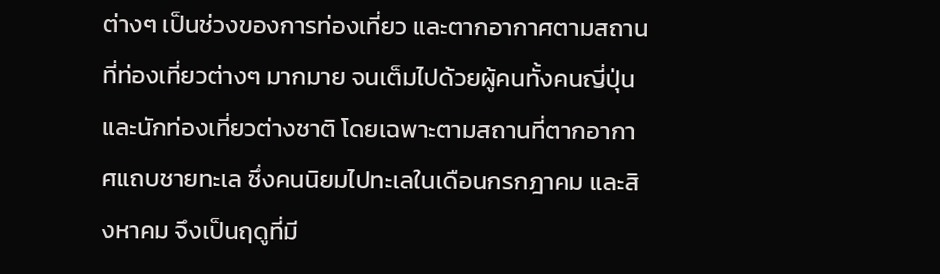ต่างๆ เป็นช่วงของการท่องเที่ยว และตากอากาศตามสถานที่ท่องเที่ยวต่างๆ มากมาย จนเต็มไปด้วยผู้คนทั้งคนญี่ปุ่น และนักท่องเที่ยวต่างชาติ โดยเฉพาะตามสถานที่ตากอากาศแถบชายทะเล ซึ่งคนนิยมไปทะเลในเดือนกรกฎาคม และสิงหาคม จึงเป็นฤดูที่มี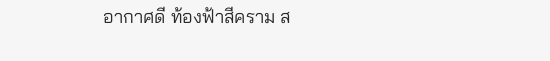อากาศดี ท้องฟ้าสีคราม ส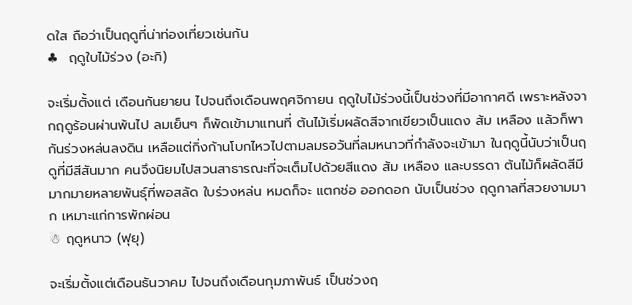ดใส ถือว่าเป็นฤดูที่น่าท่องเที่ยวเช่นกัน
♣  ฤดูใบไม้ร่วง (อะกิ)

จะเริ่มตั้งแต่ เดือนกันยายน ไปจนถึงเดือนพฤศจิกายน ฤดูใบไม้ร่วงนี้เป็นช่วงที่มีอากาศดี เพราะหลังจากฤดูร้อนผ่านพ้นไป ลมเย็นๆ ก็พัดเข้ามาแทนที่ ต้นไม้เริ่มผลัดสีจากเขียวเป็นแดง ส้ม เหลือง แล้วก็พากันร่วงหล่นลงดิน เหลือแต่กิ่งก้านโบกไหวไปตามลมรอวันที่ลมหนาวที่กำลังจะเข้ามา ในฤดูนี้นับว่าเป็นฤดูที่มีสีสันมาก คนจึงนิยมไปสวนสาธารณะที่จะเต็มไปด้วยสีแดง ส้ม เหลือง และบรรดา ต้นไม้ก็ผลัดสีมีมากมายหลายพันธุ์ที่พอสลัด ใบร่วงหล่น หมดก็จะ แตกช่อ ออกดอก นับเป็นช่วง ฤดูกาลที่สวยงามมาก เหมาะแก่การพักผ่อน
☃ ฤดูหนาว (ฟุยุ)

จะเริ่มตั้งแต่เดือนธันวาคม ไปจนถึงเดือนกุมภาพันธ์ เป็นช่วงฤ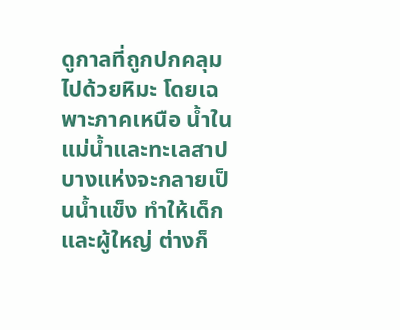ดูกาลที่ถูกปกคลุมไปด้วยหิมะ โดยเฉพาะภาคเหนือ น้ำในแม่น้ำและทะเลสาป บางแห่งจะกลายเป็นน้ำแข็ง ทำให้เด็ก และผู้ใหญ่ ต่างก็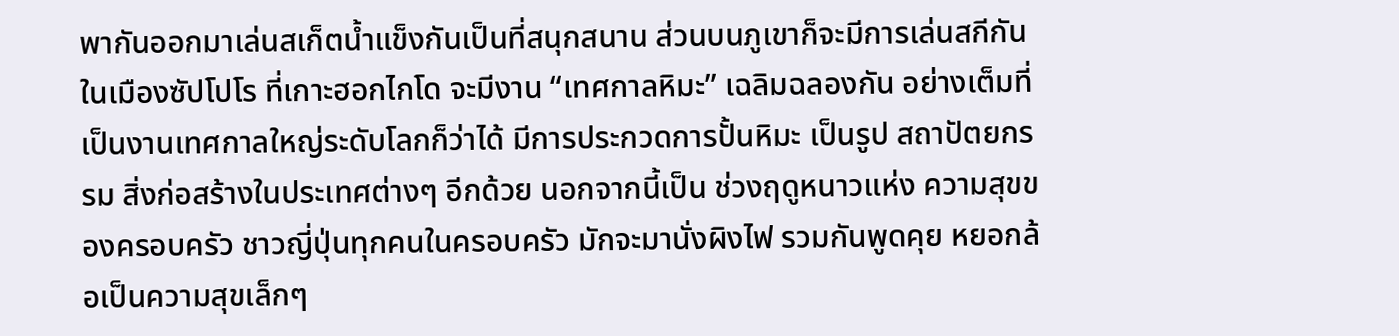พากันออกมาเล่นสเก็ตน้ำแข็งกันเป็นที่สนุกสนาน ส่วนบนภูเขาก็จะมีการเล่นสกีกันในเมืองซัปโปโร ที่เกาะฮอกไกโด จะมีงาน “เทศกาลหิมะ” เฉลิมฉลองกัน อย่างเต็มที่ เป็นงานเทศกาลใหญ่ระดับโลกก็ว่าได้ มีการประกวดการปั้นหิมะ เป็นรูป สถาปัตยกรรม สิ่งก่อสร้างในประเทศต่างๆ อีกด้วย นอกจากนี้เป็น ช่วงฤดูหนาวแห่ง ความสุขของครอบครัว ชาวญี่ปุ่นทุกคนในครอบครัว มักจะมานั่งผิงไฟ รวมกันพูดคุย หยอกล้อเป็นความสุขเล็กๆ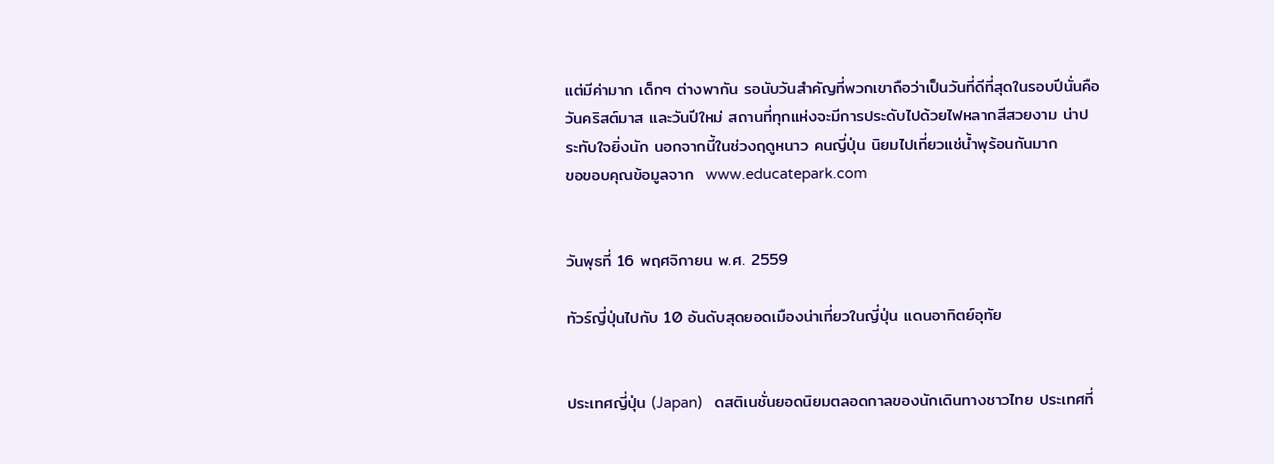แต่มีค่ามาก เด็กๆ ต่างพากัน รอนับวันสำคัญที่พวกเขาถือว่าเป็นวันที่ดีที่สุดในรอบปีนั่นคือ วันคริสต์มาส และวันปีใหม่ สถานที่ทุกแห่งจะมีการประดับไปด้วยไฟหลากสีสวยงาม น่าประทับใจยิ่งนัก นอกจากนี้ในช่วงฤดูหนาว คนญี่ปุ่น นิยมไปเที่ยวแช่น้ำพุร้อนกันมาก
ขอขอบคุณข้อมูลจาก  www.educatepark.com


วันพุธที่ 16 พฤศจิกายน พ.ศ. 2559

ทัวร์ญี่ปุ่นไปกับ 10 อันดับสุดยอดเมืองน่าเที่ยวในญี่ปุ่น แดนอาทิตย์อุทัย


ประเทศญี่ปุ่น (Japan)   ดสติเนชั่นยอดนิยมตลอดกาลของนักเดินทางชาวไทย ประเทศที่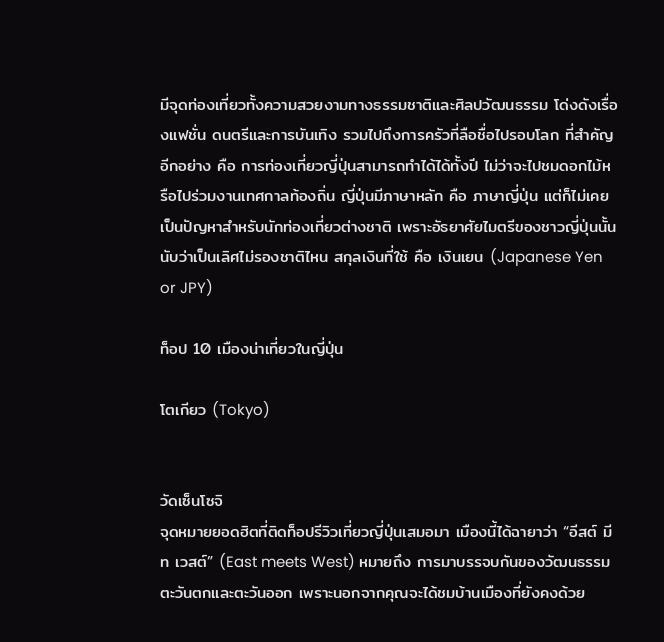มีจุดท่องเที่ยวทั้งความสวยงามทางธรรมชาติและศิลปวัฒนธรรม โด่งดังเรื่องแฟชั่น ดนตรีและการบันเทิง รวมไปถึงการครัวที่ลือชื่อไปรอบโลก ที่สำคัญอีกอย่าง คือ การท่องเที่ยวญี่ปุ่นสามารถทำได้ได้ทั้งปี ไม่ว่าจะไปชมดอกไม้หรือไปร่วมงานเทศกาลท้องถิ่น ญี่ปุ่นมีภาษาหลัก คือ ภาษาญี่ปุ่น แต่ก็ไม่เคยเป็นปัญหาสำหรับนักท่องเที่ยวต่างชาติ เพราะอัธยาศัยไมตรีของชาวญี่ปุ่นนั้น นับว่าเป็นเลิศไม่รองชาติไหน สกุลเงินที่ใช้ คือ เงินเยน (Japanese Yen or JPY)

ท็อป 10 เมืองน่าเที่ยวในญี่ปุ่น

โตเกียว (Tokyo)


วัดเซ็นโซจิ
จุดหมายยอดฮิตที่ติดท็อปรีวิวเที่ยวญี่ปุ่นเสมอมา เมืองนี้ได้ฉายาว่า “อีสต์ มีท เวสต์” (East meets West) หมายถึง การมาบรรจบกันของวัฒนธรรมตะวันตกและตะวันออก เพราะนอกจากคุณจะได้ชมบ้านเมืองที่ยังคงด้วย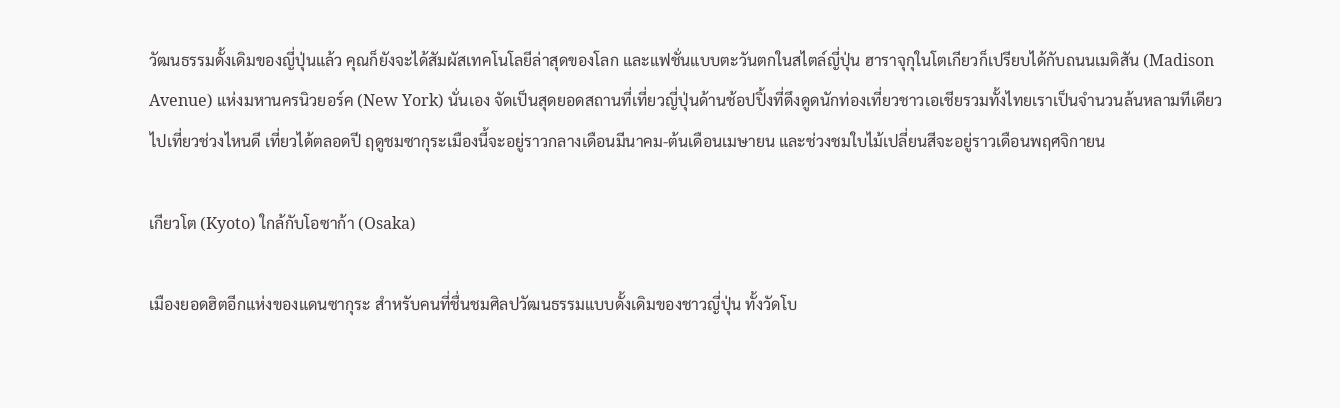วัฒนธรรมดั้งเดิมของญี่ปุ่นแล้ว คุณก็ยังจะได้สัมผัสเทคโนโลยีล่าสุดของโลก และแฟชั่นแบบตะวันตกในสไตล์ญี่ปุ่น ฮาราจุกุในโตเกียวก็เปรียบได้กับถนนเมดิสัน (Madison Avenue) แห่งมหานครนิวยอร์ค (New York) นั่นเอง จัดเป็นสุดยอดสถานที่เที่ยวญี่ปุ่นด้านช้อปปิ้งที่ดึงดูดนักท่องเที่ยวชาวเอเชียรวมทั้งไทยเราเป็นจำนวนล้นหลามทีเดียว
ไปเที่ยวช่วงไหนดี เที่ยวได้ตลอดปี ฤดูชมซากุระเมืองนี้จะอยู่ราวกลางเดือนมีนาคม-ต้นเดือนเมษายน และช่วงชมใบไม้เปลี่ยนสีจะอยู่ราวเดือนพฤศจิกายน

เกียวโต (Kyoto) ใกล้กับโอซาก้า (Osaka)

เมืองยอดฮิตอีกแห่งของแดนซากุระ สำหรับคนที่ชื่นชมศิลปวัฒนธรรมแบบดั้งเดิมของชาวญี่ปุ่น ทั้งวัดโบ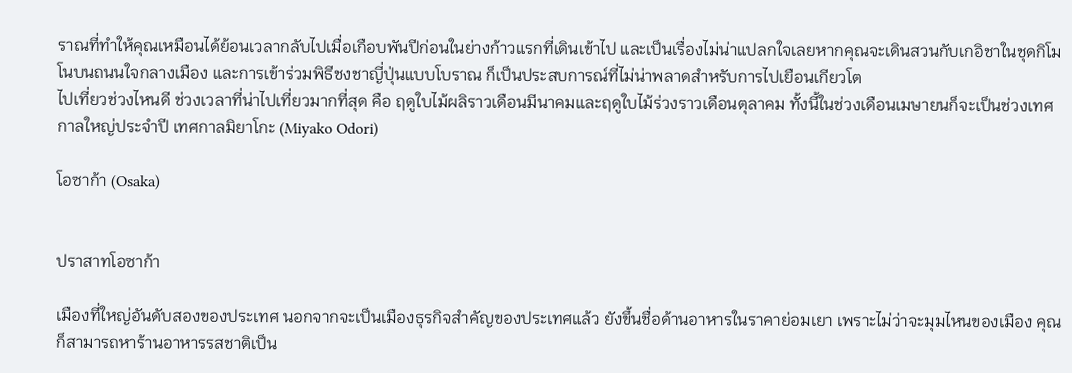ราณที่ทำให้คุณเหมือนได้ย้อนเวลากลับไปเมื่อเกือบพันปีก่อนในย่างก้าวแรกที่เดินเข้าไป และเป็นเรื่องไม่น่าแปลกใจเลยหากคุณจะเดินสวนกับเกอิชาในชุดกิโมโนบนถนนใจกลางเมือง และการเข้าร่วมพิธีชงชาญี่ปุ่นแบบโบราณ ก็เป็นประสบการณ์ที่ไม่น่าพลาดสำหรับการไปเยือนเกียวโต
ไปเที่ยวช่วงไหนดี ช่วงเวลาที่น่าไปเที่ยวมากที่สุด คือ ฤดูใบไม้ผลิราวเดือนมีนาคมและฤดูใบไม้ร่วงราวเดือนตุลาคม ทั้งนี้ในช่วงเดือนเมษายนก็จะเป็นช่วงเทศกาลใหญ่ประจำปี เทศกาลมิยาโกะ (Miyako Odori)

โอซาก้า (Osaka)


ปราสาทโอซาก้า

เมืองที่ใหญ่อันดับสองของประเทศ นอกจากจะเป็นเมืองธุรกิจสำคัญของประเทศแล้ว ยังขึ้นชื่อด้านอาหารในราคาย่อมเยา เพราะไม่ว่าจะมุมไหนของเมือง คุณก็สามารถหาร้านอาหารรสชาติเป็น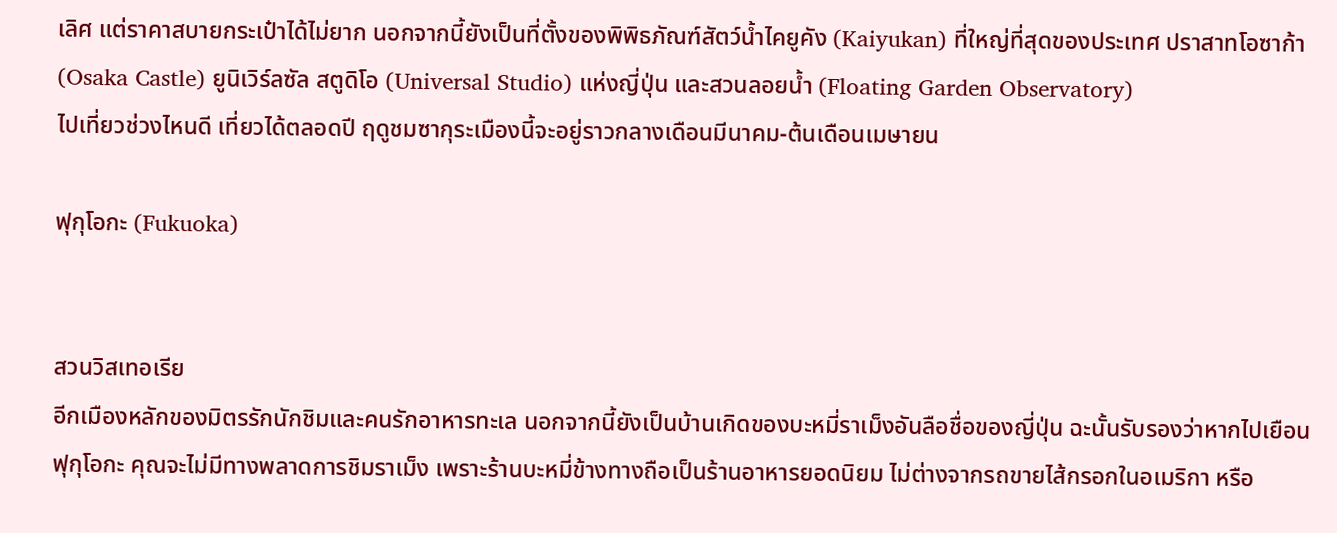เลิศ แต่ราคาสบายกระเป๋าได้ไม่ยาก นอกจากนี้ยังเป็นที่ตั้งของพิพิธภัณฑ์สัตว์น้ำไคยูคัง (Kaiyukan) ที่ใหญ่ที่สุดของประเทศ ปราสาทโอซาก้า (Osaka Castle) ยูนิเวิร์ลซัล สตูดิโอ (Universal Studio) แห่งญี่ปุ่น และสวนลอยน้ำ (Floating Garden Observatory)
ไปเที่ยวช่วงไหนดี เที่ยวได้ตลอดปี ฤดูชมซากุระเมืองนี้จะอยู่ราวกลางเดือนมีนาคม-ต้นเดือนเมษายน

ฟุกุโอกะ (Fukuoka)


สวนวิสเทอเรีย
อีกเมืองหลักของมิตรรักนักชิมและคนรักอาหารทะเล นอกจากนี้ยังเป็นบ้านเกิดของบะหมี่ราเม็งอันลือชื่อของญี่ปุ่น ฉะนั้นรับรองว่าหากไปเยือนฟุกุโอกะ คุณจะไม่มีทางพลาดการชิมราเม็ง เพราะร้านบะหมี่ข้างทางถือเป็นร้านอาหารยอดนิยม ไม่ต่างจากรถขายไส้กรอกในอเมริกา หรือ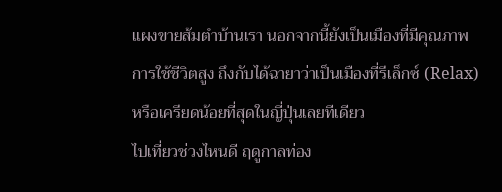แผงขายส้มตำบ้านเรา นอกจากนี้ยังเป็นเมืองที่มีคุณภาพการใช้ชีวิตสูง ถึงกับได้ฉายาว่าเป็นเมืองที่รีเล็กซ์ (Relax) หรือเครียดน้อยที่สุดในญี่ปุ่นเลยทีเดียว
ไปเที่ยวช่วงไหนดี ฤดูกาลท่อง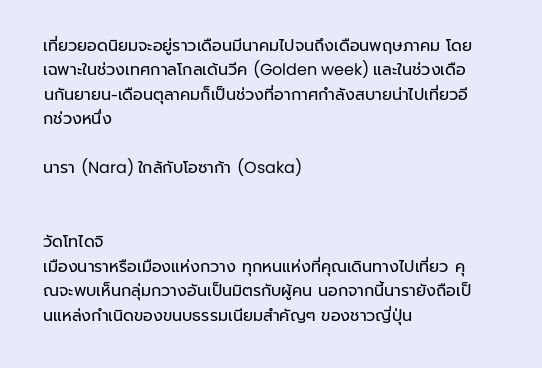เที่ยวยอดนิยมจะอยู่ราวเดือนมีนาคมไปจนถึงเดือนพฤษภาคม โดยเฉพาะในช่วงเทศกาลโกลเด้นวีค (Golden week) และในช่วงเดือนกันยายน-เดือนตุลาคมก็เป็นช่วงที่อากาศกำลังสบายน่าไปเที่ยวอีกช่วงหนึ่ง

นารา (Nara) ใกล้กับโอซาก้า (Osaka)


วัดโทไดจิ
เมืองนาราหรือเมืองแห่งกวาง ทุกหนแห่งที่คุณเดินทางไปเที่ยว คุณจะพบเห็นกลุ่มกวางอันเป็นมิตรกับผู้คน นอกจากนี้นารายังถือเป็นแหล่งกำเนิดของขนบธรรมเนียมสำคัญๆ ของชาวญี่ปุ่น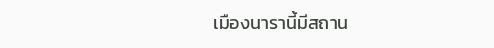เมืองนารานี้มีสถาน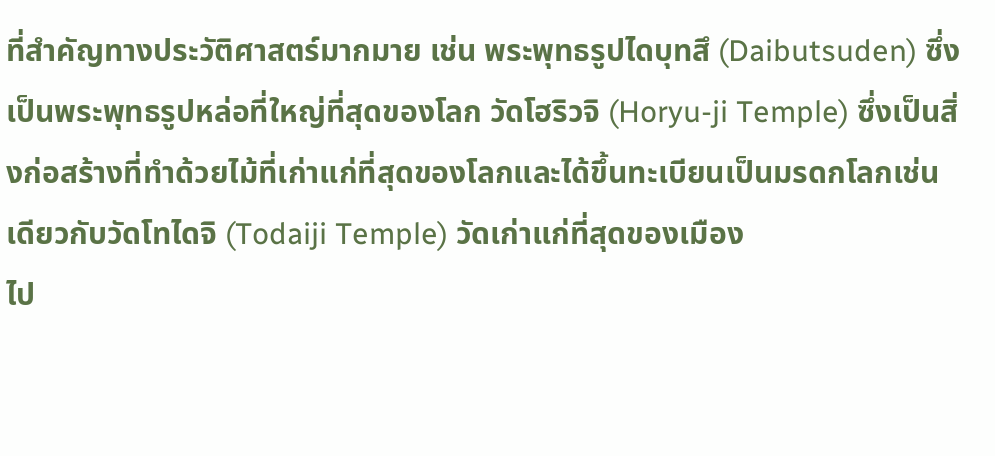ที่สำคัญทางประวัติศาสตร์มากมาย เช่น พระพุทธรูปไดบุทสึ (Daibutsuden) ซึ่งเป็นพระพุทธรูปหล่อที่ใหญ่ที่สุดของโลก วัดโฮริวจิ (Horyu-ji Temple) ซึ่งเป็นสิ่งก่อสร้างที่ทำด้วยไม้ที่เก่าแก่ที่สุดของโลกและได้ขึ้นทะเบียนเป็นมรดกโลกเช่นเดียวกับวัดโทไดจิ (Todaiji Temple) วัดเก่าแก่ที่สุดของเมือง
ไป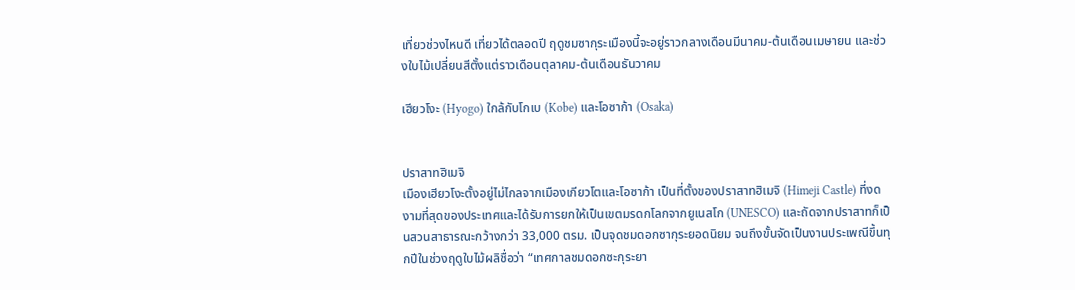เที่ยวช่วงไหนดี เที่ยวได้ตลอดปี ฤดูชมซากุระเมืองนี้จะอยู่ราวกลางเดือนมีนาคม-ต้นเดือนเมษายน และช่วงใบไม้เปลี่ยนสีตั้งแต่ราวเดือนตุลาคม-ต้นเดือนธันวาคม

เฮียวโงะ (Hyogo) ใกล้กับโกเบ (Kobe) และโอซาก้า (Osaka)


ปราสาทฮิเมจิ
เมืองเฮียวโงะตั้งอยู่ไม่ไกลจากเมืองเกียวโตและโอซาก้า เป็นที่ตั้งของปราสาทฮิเมจิ (Himeji Castle) ที่งดงามที่สุดของประเทศและได้รับการยกให้เป็นเขตมรดกโลกจากยูเนสโก (UNESCO) และถัดจากปราสาทก็เป็นสวนสาธารณะกว้างกว่า 33,000 ตรม. เป็นจุดชมดอกซากุระยอดนิยม จนถึงขั้นจัดเป็นงานประเพณีขึ้นทุกปีในช่วงฤดูใบไม้ผลิชื่อว่า “เทศกาลชมดอกซะกุระยา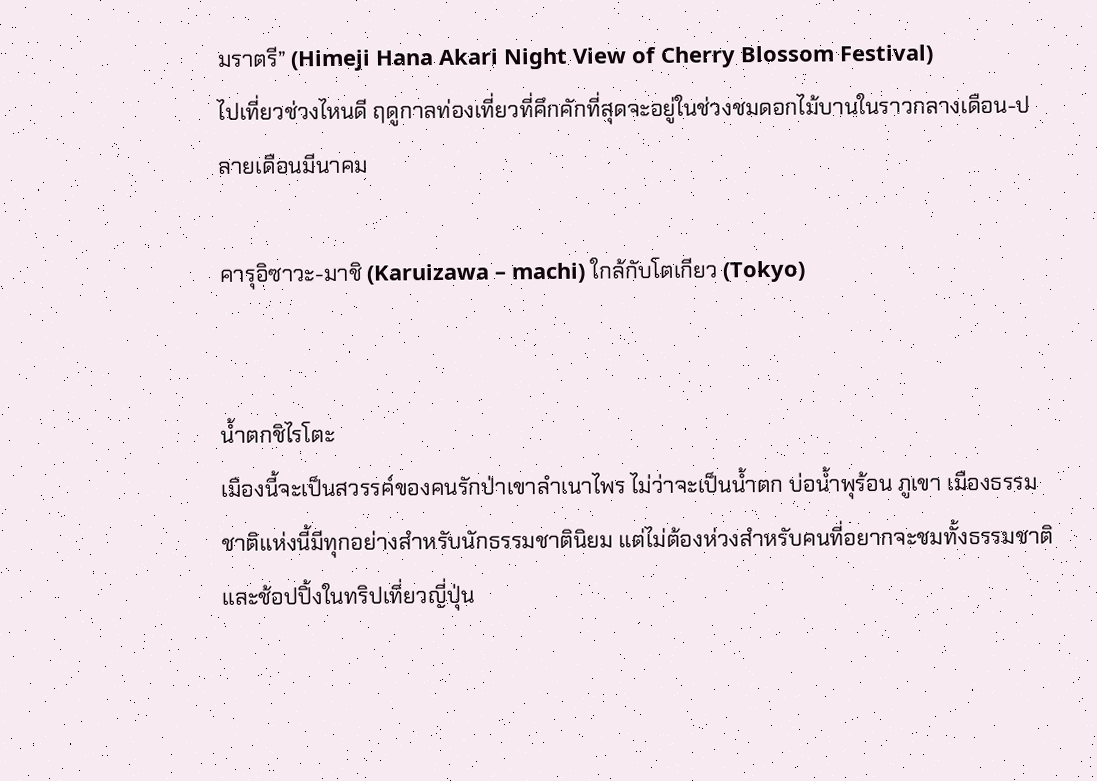มราตรี” (Himeji Hana Akari Night View of Cherry Blossom Festival)
ไปเที่ยวช่วงไหนดี ฤดูกาลท่องเที่ยวที่คึกคักที่สุดจะอยู่ในช่วงชมดอกไม้บานในราวกลางเดือน-ปลายเดือนมีนาคม

คารุอิซาวะ-มาชิ (Karuizawa – machi) ใกล้กับโตเกียว (Tokyo)


น้ำตกชิไรโตะ
เมืองนี้จะเป็นสวรรค์ของคนรักป่าเขาลำเนาไพร ไม่ว่าจะเป็นน้ำตก บ่อน้ำพุร้อน ภูเขา เมืองธรรมชาติแห่งนี้มีทุกอย่างสำหรับนักธรรมชาตินิยม แต่ไม่ต้องห่วงสำหรับคนที่อยากจะชมทั้งธรรมชาติและช้อปปิ้งในทริปเที่ยวญี่ปุ่น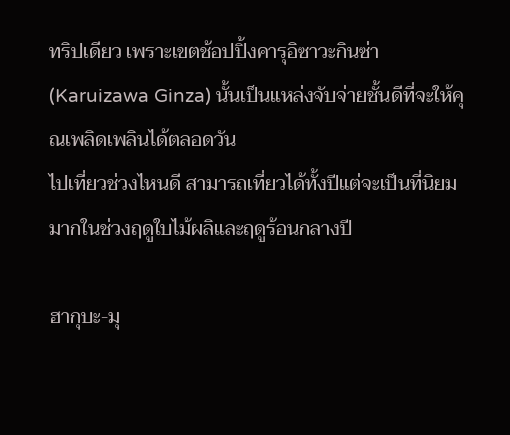ทริปเดียว เพราะเขตช้อปปิ้งคารุอิซาวะกินซ่า (Karuizawa Ginza) นั้นเป็นแหล่งจับจ่ายชั้นดีที่จะให้คุณเพลิดเพลินได้ตลอดวัน
ไปเที่ยวช่วงไหนดี สามารถเที่ยวได้ทั้งปีแต่จะเป็นที่นิยมมากในช่วงฤดูใบไม้ผลิและฤดูร้อนกลางปี

ฮากุบะ-มุ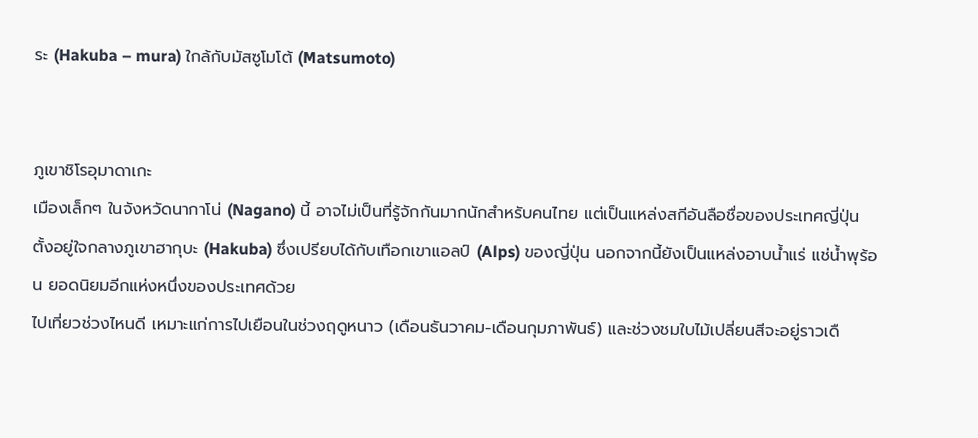ระ (Hakuba – mura) ใกล้กับมัสซูโมโต้ (Matsumoto)


ภูเขาชิโรอุมาดาเกะ
เมืองเล็กๆ ในจังหวัดนากาโน่ (Nagano) นี้ อาจไม่เป็นที่รู้จักกันมากนักสำหรับคนไทย แต่เป็นแหล่งสกีอันลือชื่อของประเทศญี่ปุ่น ตั้งอยู่ใจกลางภูเขาฮากุบะ (Hakuba) ซึ่งเปรียบได้กับเทือกเขาแอลป์ (Alps) ของญี่ปุ่น นอกจากนี้ยังเป็นแหล่งอาบน้ำแร่ แช่น้ำพุร้อน ยอดนิยมอีกแห่งหนึ่งของประเทศด้วย
ไปเที่ยวช่วงไหนดี เหมาะแก่การไปเยือนในช่วงฤดูหนาว (เดือนธันวาคม-เดือนกุมภาพันธ์) และช่วงชมใบไม้เปลี่ยนสีจะอยู่ราวเดื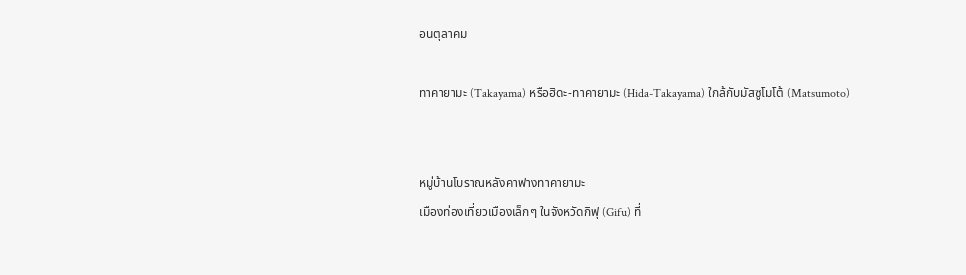อนตุลาคม

ทาคายามะ (Takayama) หรือฮิดะ-ทาคายามะ (Hida-Takayama) ใกล้กับมัสซูโมโต้ (Matsumoto)


หมู่บ้านโบราณหลังคาฟางทาคายามะ
เมืองท่องเที่ยวเมืองเล็กๆ ในจังหวัดกิฟุ (Gifu) ที่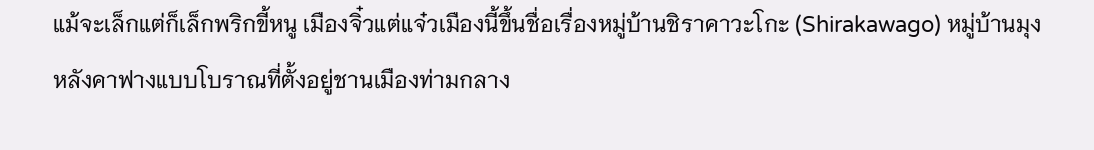แม้จะเล็กแต่ก็เล็กพริกขี้หนู เมืองจิ๋วแต่แจ๋วเมืองนี้ขึ้นชื่อเรื่องหมู่บ้านชิราคาวะโกะ (Shirakawago) หมู่บ้านมุงหลังคาฟางแบบโบราณที่ตั้งอยู่ชานเมืองท่ามกลาง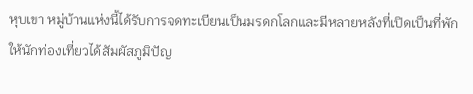หุบเขา หมู่บ้านแห่งนี้ได้รับการจดทะเบียนเป็นมรดกโลกและมีหลายหลังที่เปิดเป็นที่พักให้นักท่องเที่ยวได้สัมผัสภูมิปัญ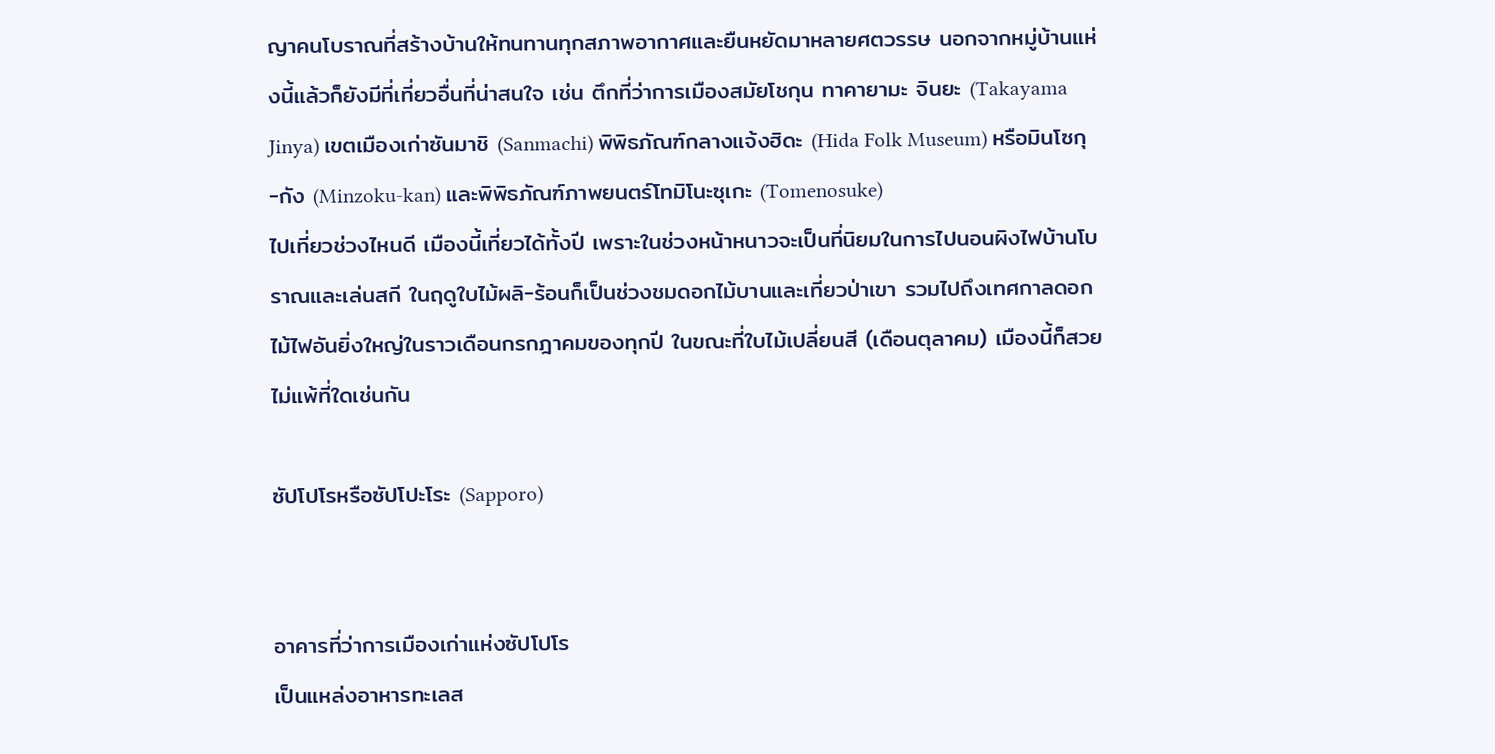ญาคนโบราณที่สร้างบ้านให้ทนทานทุกสภาพอากาศและยืนหยัดมาหลายศตวรรษ นอกจากหมู่บ้านแห่งนี้แล้วก็ยังมีที่เที่ยวอื่นที่น่าสนใจ เช่น ตึกที่ว่าการเมืองสมัยโชกุน ทาคายามะ จินยะ (Takayama Jinya) เขตเมืองเก่าซันมาชิ (Sanmachi) พิพิธภัณฑ์กลางแจ้งฮิดะ (Hida Folk Museum) หรือมินโซกุ-กัง (Minzoku-kan) และพิพิธภัณฑ์ภาพยนตร์โทมิโนะซุเกะ (Tomenosuke)
ไปเที่ยวช่วงไหนดี เมืองนี้เที่ยวได้ทั้งปี เพราะในช่วงหน้าหนาวจะเป็นที่นิยมในการไปนอนผิงไฟบ้านโบราณและเล่นสกี ในฤดูใบไม้ผลิ-ร้อนก็เป็นช่วงชมดอกไม้บานและเที่ยวป่าเขา รวมไปถึงเทศกาลดอกไม้ไฟอันยิ่งใหญ่ในราวเดือนกรกฎาคมของทุกปี ในขณะที่ใบไม้เปลี่ยนสี (เดือนตุลาคม) เมืองนี้ก็สวยไม่แพ้ที่ใดเช่นกัน

ซัปโปโรหรือซัปโปะโระ (Sapporo)


อาคารที่ว่าการเมืองเก่าแห่งซัปโปโร
เป็นแหล่งอาหารทะเลส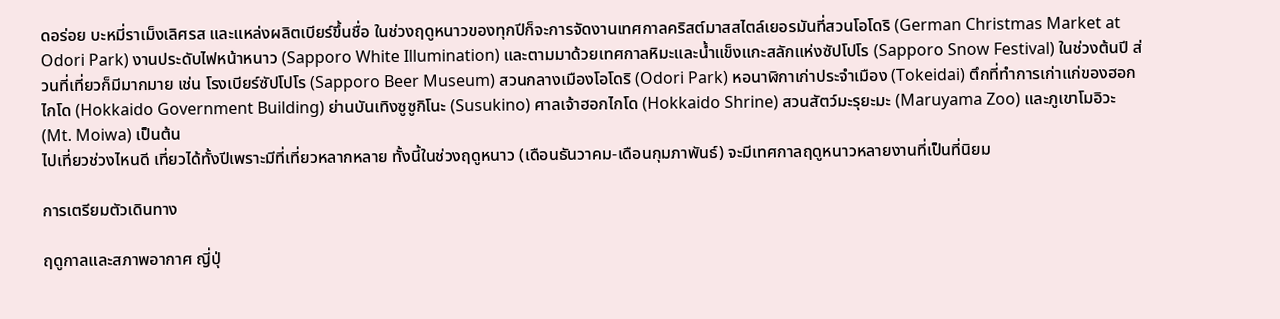ดอร่อย บะหมี่ราเม็งเลิศรส และแหล่งผลิตเบียร์ขึ้นชื่อ ในช่วงฤดูหนาวของทุกปีก็จะการจัดงานเทศกาลคริสต์มาสสไตล์เยอรมันที่สวนโอโดริ (German Christmas Market at Odori Park) งานประดับไฟหน้าหนาว (Sapporo White Illumination) และตามมาด้วยเทศกาลหิมะและน้ำแข็งแกะสลักแห่งซัปโปโร (Sapporo Snow Festival) ในช่วงต้นปี ส่วนที่เที่ยวก็มีมากมาย เช่น โรงเบียร์ซัปโปโร (Sapporo Beer Museum) สวนกลางเมืองโอโดริ (Odori Park) หอนาฬิกาเก่าประจำเมือง (Tokeidai) ตึกที่ทำการเก่าแก่ของฮอกไกโด (Hokkaido Government Building) ย่านบันเทิงซูซูกิโนะ (Susukino) ศาลเจ้าฮอกไกโด (Hokkaido Shrine) สวนสัตว์มะรุยะมะ (Maruyama Zoo) และภูเขาโมอิวะ (Mt. Moiwa) เป็นต้น
ไปเที่ยวช่วงไหนดี เที่ยวได้ทั้งปีเพราะมีที่เที่ยวหลากหลาย ทั้งนี้ในช่วงฤดูหนาว (เดือนธันวาคม-เดือนกุมภาพันธ์) จะมีเทศกาลฤดูหนาวหลายงานที่เป็นที่นิยม

การเตรียมตัวเดินทาง

ฤดูกาลและสภาพอากาศ ญี่ปุ่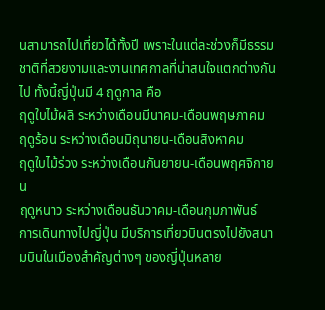นสามารถไปเที่ยวได้ทั้งปี เพราะในแต่ละช่วงก็มีธรรมชาติที่สวยงามและงานเทศกาลที่น่าสนใจแตกต่างกันไป ทั้งนี้ญี่ปุ่นมี 4 ฤดูกาล คือ
ฤดูใบไม้ผลิ ระหว่างเดือนมีนาคม-เดือนพฤษภาคม
ฤดูร้อน ระหว่างเดือนมิถุนายน-เดือนสิงหาคม
ฤดูใบไม้ร่วง ระหว่างเดือนกันยายน-เดือนพฤศจิกายน
ฤดูหนาว ระหว่างเดือนธันวาคม-เดือนกุมภาพันธ์
การเดินทางไปญี่ปุ่น มีบริการเที่ยวบินตรงไปยังสนามบินในเมืองสำคัญต่างๆ ของญี่ปุ่นหลาย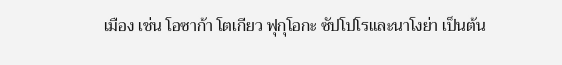เมือง เช่น โอซาก้า โตเกียว ฟุกุโอกะ ซัปโปโรและนาโงย่า เป็นต้น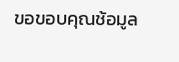ขอขอบคุณช้อมูล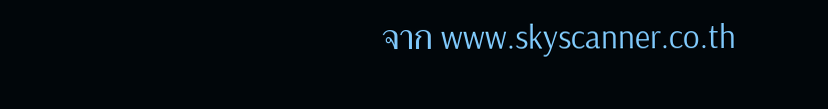จาก www.skyscanner.co.th